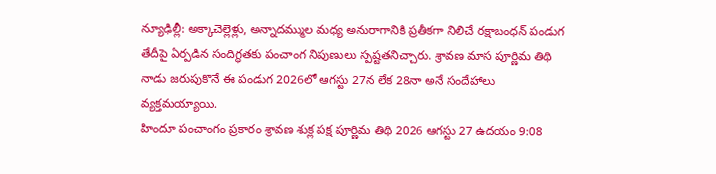న్యూఢిల్లీ: అక్కాచెల్లెళ్లు, అన్నాదమ్ముల మధ్య అనురాగానికి ప్రతీకగా నిలిచే రక్షాబంధన్ పండుగ తేదీపై ఏర్పడిన సందిగ్ధతకు పంచాంగ నిపుణులు స్పష్టతనిచ్చారు. శ్రావణ మాస పూర్ణిమ తిథి నాడు జరుపుకొనే ఈ పండుగ 2026లో ఆగస్టు 27న లేక 28నా అనే సందేహాలు వ్యక్తమయ్యాయి.
హిందూ పంచాంగం ప్రకారం శ్రావణ శుక్ల పక్ష పూర్ణిమ తిథి 2026 ఆగస్టు 27 ఉదయం 9:08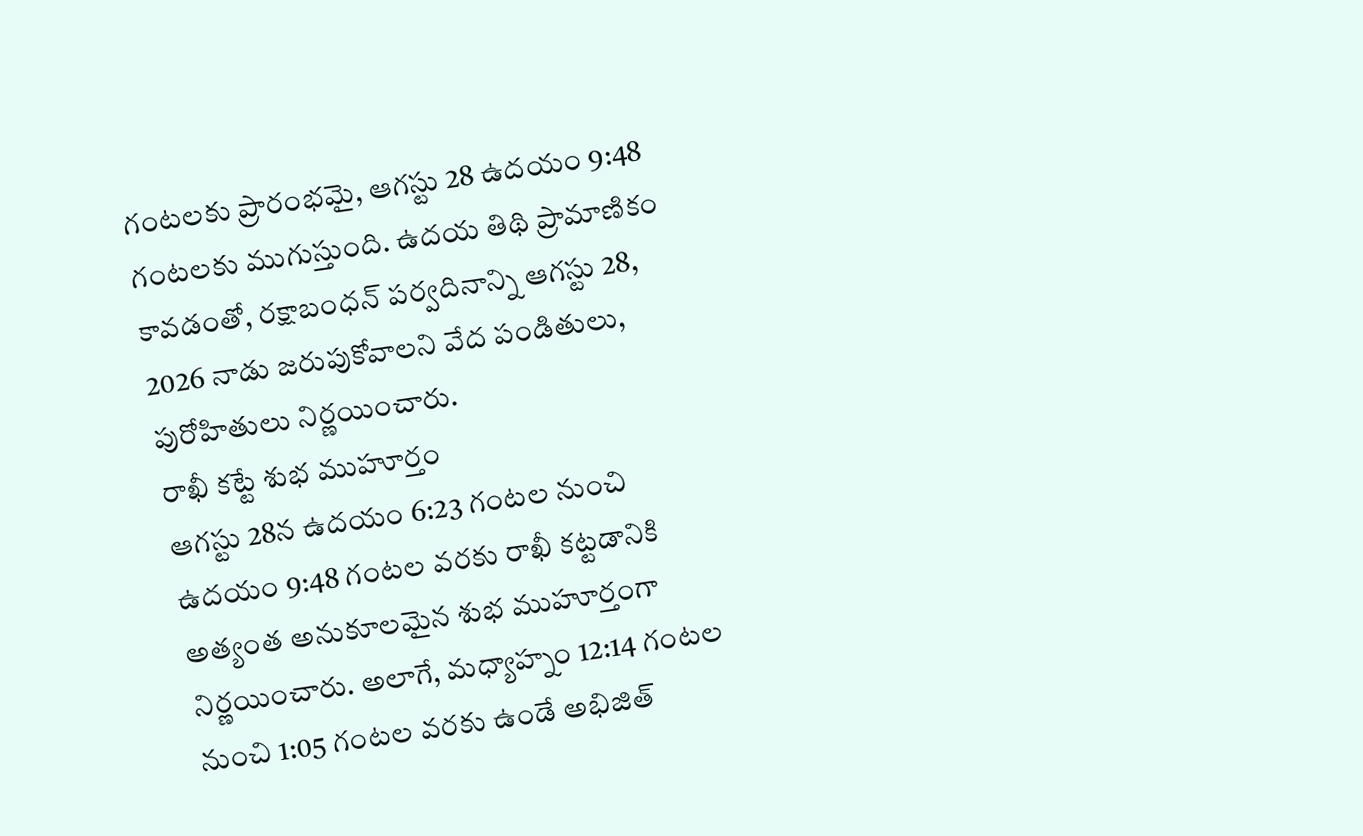గంటలకు ప్రారంభమై, ఆగస్టు 28 ఉదయం 9:48 గంటలకు ముగుస్తుంది. ఉదయ తిథి ప్రామాణికం కావడంతో, రక్షాబంధన్ పర్వదినాన్ని ఆగస్టు 28, 2026 నాడు జరుపుకోవాలని వేద పండితులు, పురోహితులు నిర్ణయించారు.
రాఖీ కట్టే శుభ ముహూర్తం
ఆగస్టు 28న ఉదయం 6:23 గంటల నుంచి ఉదయం 9:48 గంటల వరకు రాఖీ కట్టడానికి అత్యంత అనుకూలమైన శుభ ముహూర్తంగా నిర్ణయించారు. అలాగే, మధ్యాహ్నం 12:14 గంటల నుంచి 1:05 గంటల వరకు ఉండే అభిజిత్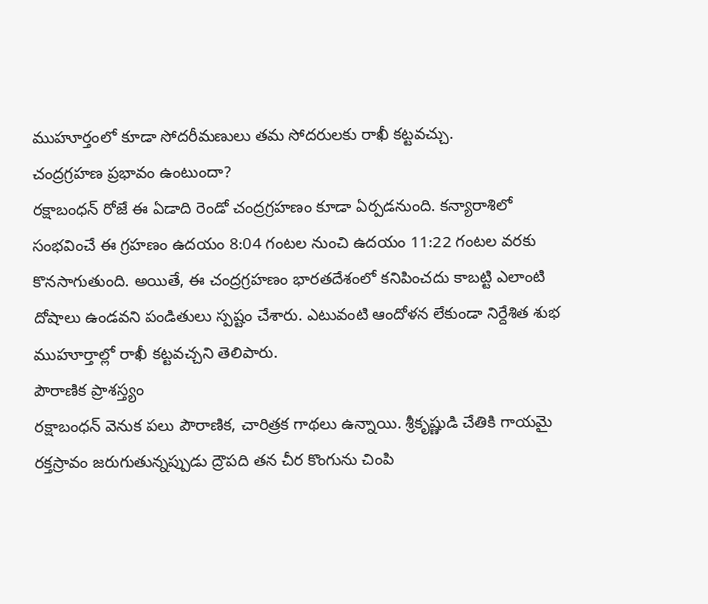ముహూర్తంలో కూడా సోదరీమణులు తమ సోదరులకు రాఖీ కట్టవచ్చు.
చంద్రగ్రహణ ప్రభావం ఉంటుందా?
రక్షాబంధన్ రోజే ఈ ఏడాది రెండో చంద్రగ్రహణం కూడా ఏర్పడనుంది. కన్యారాశిలో సంభవించే ఈ గ్రహణం ఉదయం 8:04 గంటల నుంచి ఉదయం 11:22 గంటల వరకు కొనసాగుతుంది. అయితే, ఈ చంద్రగ్రహణం భారతదేశంలో కనిపించదు కాబట్టి ఎలాంటి దోషాలు ఉండవని పండితులు స్పష్టం చేశారు. ఎటువంటి ఆందోళన లేకుండా నిర్దేశిత శుభ ముహూర్తాల్లో రాఖీ కట్టవచ్చని తెలిపారు.
పౌరాణిక ప్రాశస్త్యం
రక్షాబంధన్ వెనుక పలు పౌరాణిక, చారిత్రక గాథలు ఉన్నాయి. శ్రీకృష్ణుడి చేతికి గాయమై రక్తస్రావం జరుగుతున్నప్పుడు ద్రౌపది తన చీర కొంగును చింపి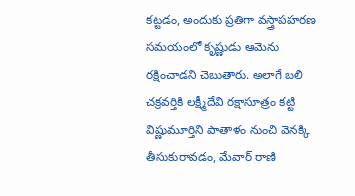కట్టడం, అందుకు ప్రతిగా వస్త్రాపహరణ సమయంలో కృష్ణుడు ఆమెను రక్షించాడని చెబుతారు. అలాగే బలి చక్రవర్తికి లక్ష్మీదేవి రక్షాసూత్రం కట్టి విష్ణుమూర్తిని పాతాళం నుంచి వెనక్కి తీసుకురావడం, మేవార్ రాణి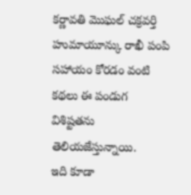కర్ణావతి మొఘల్ చక్రవర్తి హుమాయూన్కు రాఖీ పంపి సహాయం కోరడం వంటి కథలు ఈ పండుగ విశిష్టతను తెలియజేస్తున్నాయి.
ఇది కూడా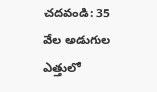చదవండి: 35 వేల అడుగుల ఎత్తులో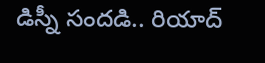డిస్నీ సందడి.. రియాద్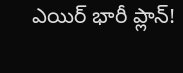ఎయిర్ భారీ ప్లాన్!